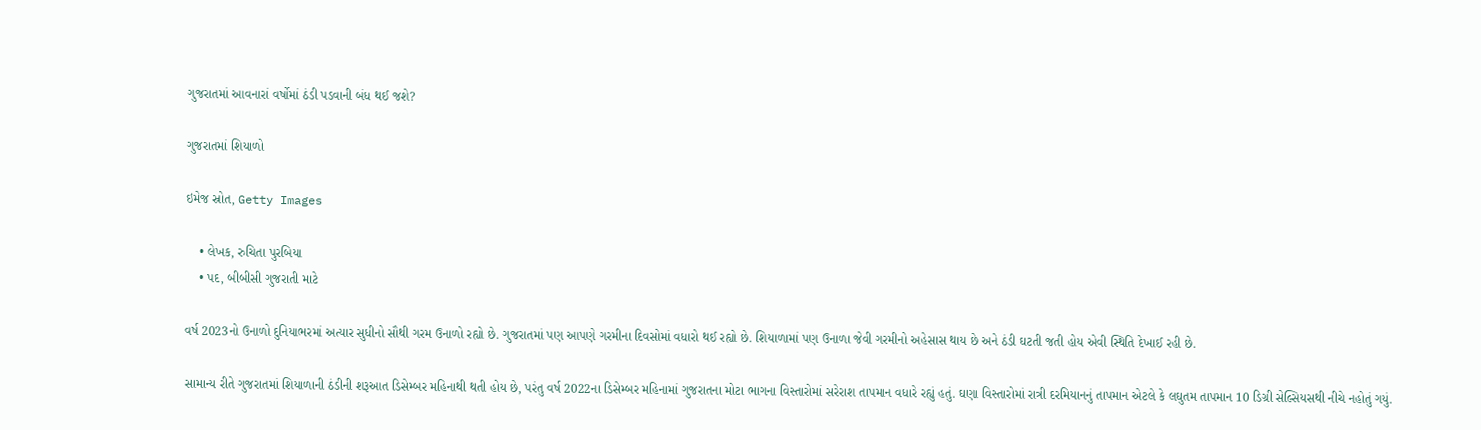ગુજરાતમાં આવનારાં વર્ષોમાં ઠંડી પડવાની બંધ થઈ જશે?

ગુજરાતમાં શિયાળો

ઇમેજ સ્રોત, Getty Images

    • લેખક, રુચિતા પુરબિયા
    • પદ, બીબીસી ગુજરાતી માટે

વર્ષ 2023નો ઉનાળો દુનિયાભરમાં અત્યાર સુધીનો સૌથી ગરમ ઉનાળો રહ્યો છે. ગુજરાતમાં પણ આપણે ગરમીના દિવસોમાં વધારો થઈ રહ્યો છે. શિયાળામાં પણ ઉનાળા જેવી ગરમીનો અહેસાસ થાય છે અને ઠંડી ઘટતી જતી હોય એવી સ્થિતિ દેખાઈ રહી છે.

સામાન્ય રીતે ગુજરાતમાં શિયાળાની ઠંડીની શરૂઆત ડિસેમ્બર મહિનાથી થતી હોય છે, પરંતુ વર્ષ 2022ના ડિસેમ્બર મહિનામાં ગુજરાતના મોટા ભાગના વિસ્તારોમાં સરેરાશ તાપમાન વધારે રહ્યું હતું. ઘણા વિસ્તારોમાં રાત્રી દરમિયાનનું તાપમાન એટલે કે લઘુતમ તાપમાન 10 ડિગ્રી સેલ્સિયસથી નીચે નહોતું ગયું.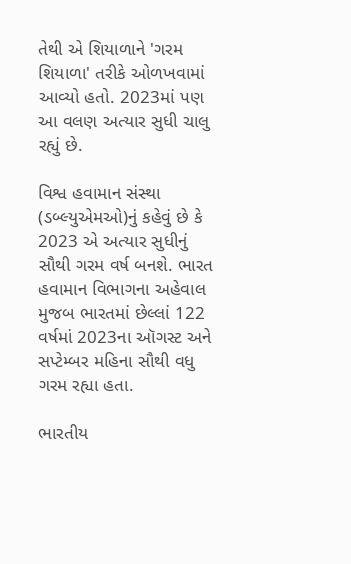તેથી એ શિયાળાને 'ગરમ શિયાળા' તરીકે ઓળખવામાં આવ્યો હતો. 2023માં પણ આ વલણ અત્યાર સુધી ચાલુ રહ્યું છે.

વિશ્વ હવામાન સંસ્થા (ડબ્લ્યુએમઓ)નું કહેવું છે કે 2023 એ અત્યાર સુધીનું સૌથી ગરમ વર્ષ બનશે. ભારત હવામાન વિભાગના અહેવાલ મુજબ ભારતમાં છેલ્લાં 122 વર્ષમાં 2023ના ઑગસ્ટ અને સપ્ટેમ્બર મહિના સૌથી વધુ ગરમ રહ્યા હતા.

ભારતીય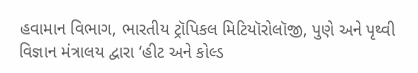હવામાન વિભાગ, ભારતીય ટ્રૉપિકલ મિટિયૉરોલૉજી, પુણે અને પૃથ્વી વિજ્ઞાન મંત્રાલય દ્વારા ‘હીટ અને કોલ્ડ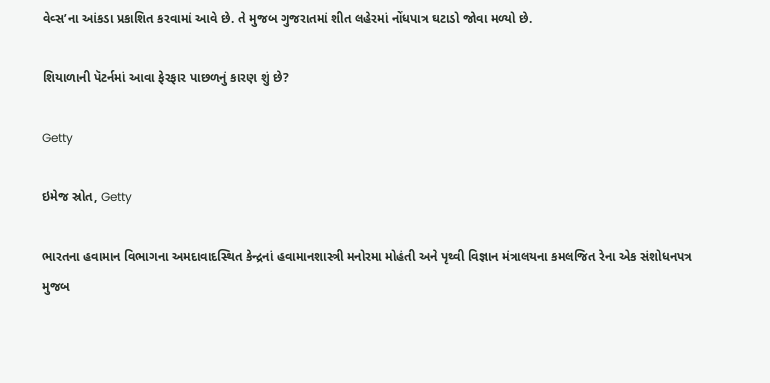વેવ્સ’ના આંકડા પ્રકાશિત કરવામાં આવે છે. તે મુજબ ગુજરાતમાં શીત લહેરમાં નોંધપાત્ર ઘટાડો જોવા મળ્યો છે.

શિયાળાની પૅટર્નમાં આવા ફેરફાર પાછળનું કારણ શું છે?

Getty

ઇમેજ સ્રોત, Getty

ભારતના હવામાન વિભાગના અમદાવાદસ્થિત કેન્દ્રનાં હવામાનશાસ્ત્રી મનોરમા મોહંતી અને પૃથ્વી વિજ્ઞાન મંત્રાલયના કમલજિત રેના એક સંશોધનપત્ર મુજબ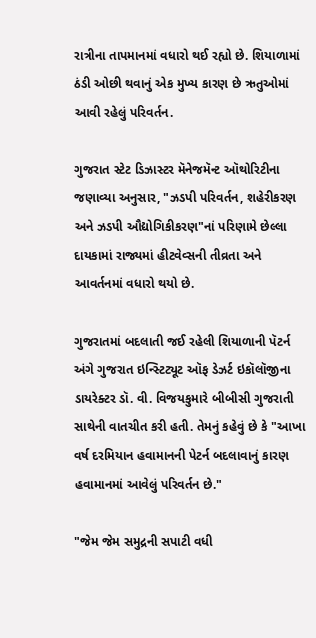રાત્રીના તાપમાનમાં વધારો થઈ રહ્યો છે. શિયાળામાં ઠંડી ઓછી થવાનું એક મુખ્ય કારણ છે ઋતુઓમાં આવી રહેલું પરિવર્તન.

ગુજરાત સ્ટેટ ડિઝાસ્ટર મૅનેજમૅન્ટ ઑથોરિટીના જણાવ્યા અનુસાર, "ઝડપી પરિવર્તન, શહેરીકરણ અને ઝડપી ઔદ્યોગિકીકરણ"નાં પરિણામે છેલ્લા દાયકામાં રાજ્યમાં હીટવેવ્સની તીવ્રતા અને આવર્તનમાં વધારો થયો છે.

ગુજરાતમાં બદલાતી જઈ રહેલી શિયાળાની પૅટર્ન અંગે ગુજરાત ઇન્સ્ટિટ્યૂટ ઑફ ડેઝર્ટ ઇકૉલૉજીના ડાયરેક્ટર ડૉ. વી. વિજયકુમારે બીબીસી ગુજરાતી સાથેની વાતચીત કરી હતી. તેમનું કહેવું છે કે "આખા વર્ષ દરમિયાન હવામાનની પેટર્ન બદલાવાનું કારણ હવામાનમાં આવેલું પરિવર્તન છે."

"જેમ જેમ સમુદ્રની સપાટી વધી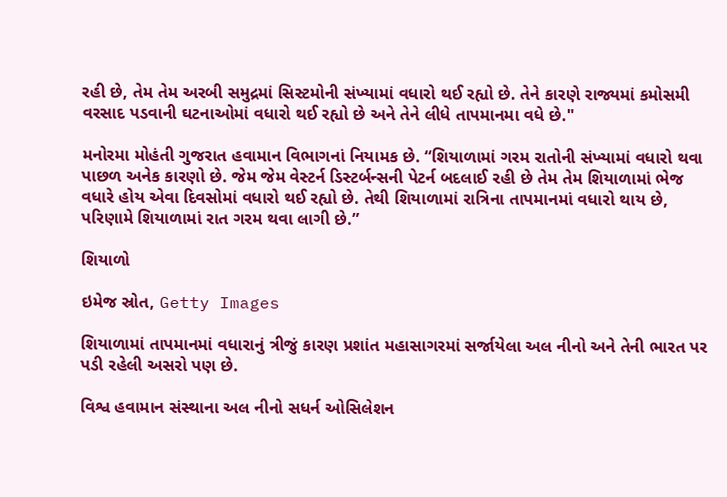રહી છે, તેમ તેમ અરબી સમુદ્રમાં સિસ્ટમોની સંખ્યામાં વધારો થઈ રહ્યો છે. તેને કારણે રાજ્યમાં કમોસમી વરસાદ પડવાની ઘટનાઓમાં વધારો થઈ રહ્યો છે અને તેને લીધે તાપમાનમા વધે છે."

મનોરમા મોહંતી ગુજરાત હવામાન વિભાગનાં નિયામક છે. “શિયાળામાં ગરમ રાતોની સંખ્યામાં વધારો થવા પાછળ અનેક કારણો છે. જેમ જેમ વેસ્ટર્ન ડિસ્ટર્બન્સની પેટર્ન બદલાઈ રહી છે તેમ તેમ શિયાળામાં ભેજ વધારે હોય એવા દિવસોમાં વધારો થઈ રહ્યો છે. તેથી શિયાળામાં રાત્રિના તાપમાનમાં વધારો થાય છે, પરિણામે શિયાળામાં રાત ગરમ થવા લાગી છે.”

શિયાળો

ઇમેજ સ્રોત, Getty Images

શિયાળામાં તાપમાનમાં વધારાનું ત્રીજું કારણ પ્રશાંત મહાસાગરમાં સર્જાયેલા અલ નીનો અને તેની ભારત પર પડી રહેલી અસરો પણ છે.

વિશ્વ હવામાન સંસ્થાના અલ નીનો સધર્ન ઓસિલેશન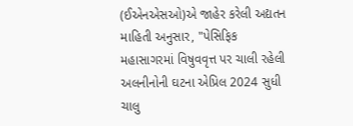(ઈએનએસઓ)એ જાહેર કરેલી અદ્યતન માહિતી અનુસાર, "પેસિફિક મહાસાગરમાં વિષુવવૃત્ત પર ચાલી રહેલી અલનીનોની ઘટના એપ્રિલ 2024 સુધી ચાલુ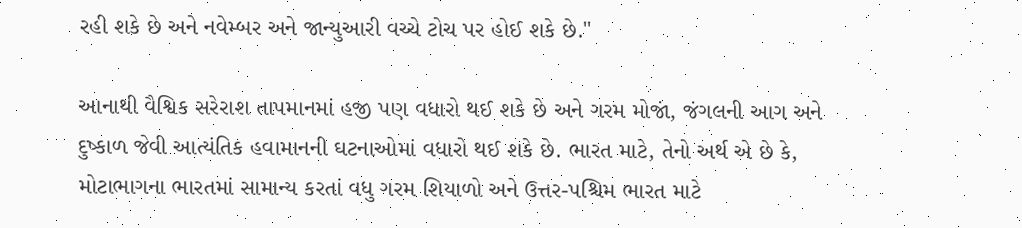રહી શકે છે અને નવેમ્બર અને જાન્યુઆરી વચ્ચે ટોચ પર હોઈ શકે છે."

આનાથી વૈશ્વિક સરેરાશ તાપમાનમાં હજી પણ વધારો થઈ શકે છે અને ગરમ મોજાં, જંગલની આગ અને દુષ્કાળ જેવી આત્યંતિક હવામાનની ઘટનાઓમાં વધારો થઈ શકે છે. ભારત માટે, તેનો અર્થ એ છે કે, મોટાભાગના ભારતમાં સામાન્ય કરતાં વધુ ગરમ શિયાળો અને ઉત્તર-પશ્ચિમ ભારત માટે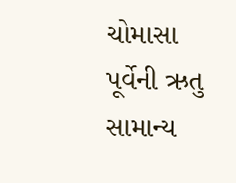ચોમાસા પૂર્વેની ઋતુ સામાન્ય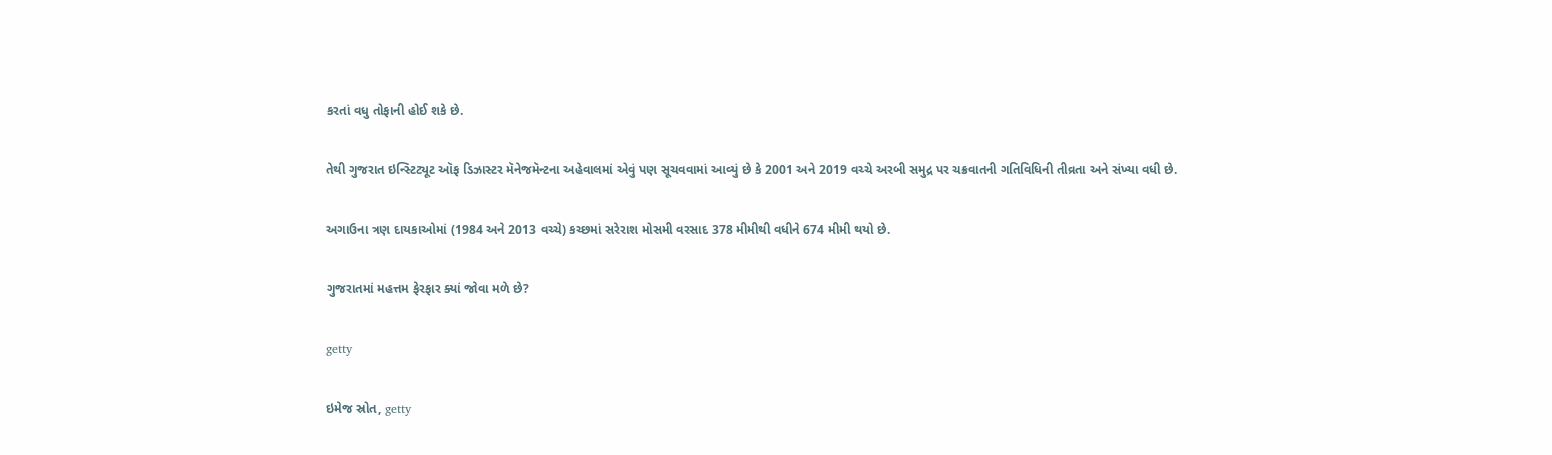કરતાં વધુ તોફાની હોઈ શકે છે.

તેથી ગુજરાત ઇન્સ્ટિટ્યૂટ ઑફ ડિઝાસ્ટર મૅનેજમૅન્ટના અહેવાલમાં એવું પણ સૂચવવામાં આવ્યું છે કે 2001 અને 2019 વચ્ચે અરબી સમુદ્ર પર ચક્રવાતની ગતિવિધિની તીવ્રતા અને સંખ્યા વધી છે.

અગાઉના ત્રણ દાયકાઓમાં (1984 અને 2013 વચ્ચે) કચ્છમાં સરેરાશ મોસમી વરસાદ 378 મીમીથી વધીને 674 મીમી થયો છે.

ગુજરાતમાં મહત્તમ ફેરફાર ક્યાં જોવા મળે છે?

getty

ઇમેજ સ્રોત, getty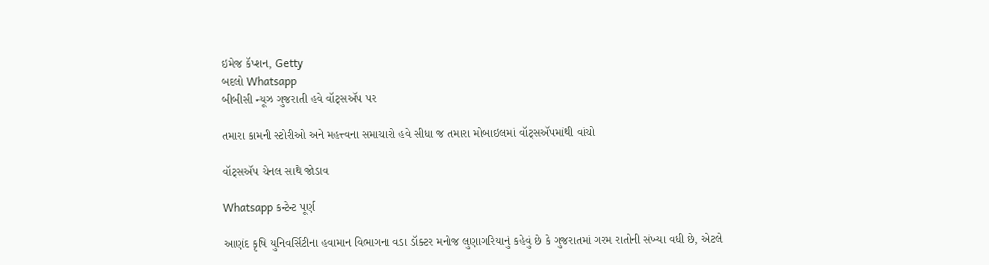ઇમેજ કૅપ્શન, Getty
બદલો Whatsapp
બીબીસી ન્યૂઝ ગુજરાતી હવે વૉટ્સઍપ પર

તમારા કામની સ્ટોરીઓ અને મહત્ત્વના સમાચારો હવે સીધા જ તમારા મોબાઇલમાં વૉટ્સઍપમાંથી વાંચો

વૉટ્સઍપ ચેનલ સાથે જોડાવ

Whatsapp કન્ટેન્ટ પૂર્ણ

આણંદ કૃષિ યુનિવર્સિટીના હવામાન વિભાગના વડા ડૉક્ટર મનોજ લુણાગરિયાનું કહેવું છે કે ગુજરાતમાં ગરમ રાતોની સંખ્યા વધી છે, એટલે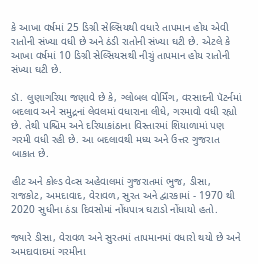કે આખા વર્ષમાં 25 ડિગ્રી સેલ્સિયથી વધારે તાપમાન હોય એવી રાતોની સંખ્યા વધી છે અને ઠંડી રાતોની સંખ્યા ઘટી છે. એટલે કે આખા વર્ષમાં 10 ડિગ્રી સેલ્સિયસથી નીચું તાપમાન હોય રાતોની સંખ્યા ઘટી છે.

ડૉ. લુણાગરિયા જણાવે છે કે, ગ્લોબલ વોર્મિંગ, વરસાદની પૅટર્નમાં બદલાવ અને સમુદ્રનાં લેવલમાં વધારાના લીધે, ગરમાવો વધી રહ્યો છે. તેથી પશ્ચિમ અને દરિયાકાંઠાના વિસ્તારમાં શિયાળામાં પણ ગરમી વધી રહી છે. આ બદલાવથી મધ્ય અને ઉત્તર ગુજરાત બાકાત છે.

હીટ અને કોલ્ડ વેવ્સ અહેવાલમાં ગુજરાતમાં ભુજ, ડીસા, રાજકોટ, અમદાવાદ, વેરાવળ, સુરત અને દ્વારકામાં - 1970 થી 2020 સુધીના ઠંડા દિવસોમાં નોંધપાત્ર ઘટાડો નોંધાયો હતો.

જ્યારે ડીસા, વેરાવળ અને સુરતમાં તાપમાનમાં વધારો થયો છે અને અમદાવાદમાં ગરમીના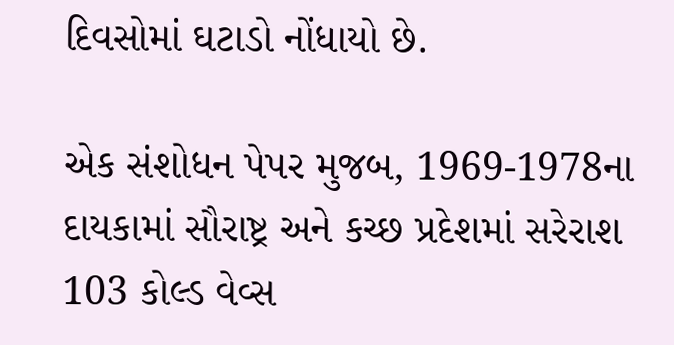દિવસોમાં ઘટાડો નોંધાયો છે.

એક સંશોધન પેપર મુજબ, 1969-1978ના દાયકામાં સૌરાષ્ટ્ર અને કચ્છ પ્રદેશમાં સરેરાશ 103 કોલ્ડ વેવ્સ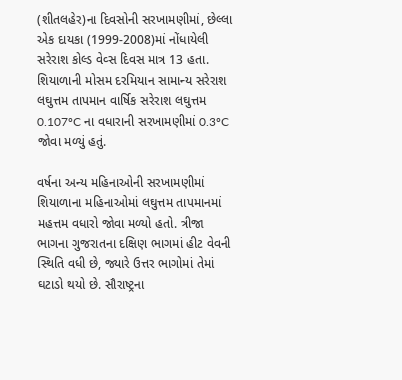(શીતલહેર)ના દિવસોની સરખામણીમાં, છેલ્લા એક દાયકા (1999-2008)માં નોંધાયેલી સરેરાશ કોલ્ડ વેવ્સ દિવસ માત્ર 13 હતા. શિયાળાની મોસમ દરમિયાન સામાન્ય સરેરાશ લઘુત્તમ તાપમાન વાર્ષિક સરેરાશ લઘુત્તમ 0.107ºC ના વધારાની સરખામણીમાં 0.3ºC જોવા મળ્યું હતું.

વર્ષના અન્ય મહિનાઓની સરખામણીમાં શિયાળાના મહિનાઓમાં લઘુત્તમ તાપમાનમાં મહત્તમ વધારો જોવા મળ્યો હતો. ત્રીજા ભાગના ગુજરાતના દક્ષિણ ભાગમાં હીટ વેવની સ્થિતિ વધી છે, જ્યારે ઉત્તર ભાગોમાં તેમાં ઘટાડો થયો છે. સૌરાષ્ટ્રના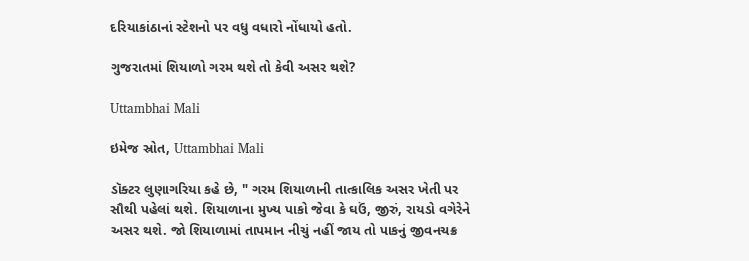દરિયાકાંઠાનાં સ્ટેશનો પર વધુ વધારો નોંધાયો હતો.

ગુજરાતમાં શિયાળો ગરમ થશે તો કેવી અસર થશે?

Uttambhai Mali

ઇમેજ સ્રોત, Uttambhai Mali

ડૉક્ટર લુણાગરિયા કહે છે, " ગરમ શિયાળાની તાત્કાલિક અસર ખેતી પર સૌથી પહેલાં થશે. શિયાળાના મુખ્ય પાકો જેવા કે ઘઉં, જીરું, રાયડો વગેરેને અસર થશે. જો શિયાળામાં તાપમાન નીચું નહીં જાય તો પાકનું જીવનચક્ર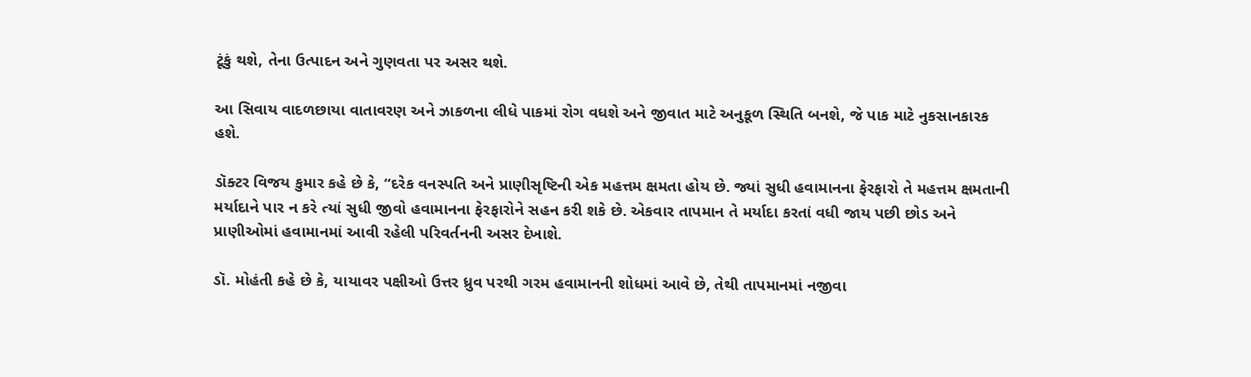ટૂંકું થશે, તેના ઉત્પાદન અને ગુણવતા પર અસર થશે.

આ સિવાય વાદળછાયા વાતાવરણ અને ઝાકળના લીધે પાકમાં રોગ વધશે અને જીવાત માટે અનુકૂળ સ્થિતિ બનશે, જે પાક માટે નુકસાનકારક હશે.

ડૉક્ટર વિજય કુમાર કહે છે કે, “દરેક વનસ્પતિ અને પ્રાણીસૃષ્ટિની એક મહત્તમ ક્ષમતા હોય છે. જ્યાં સુધી હવામાનના ફેરફારો તે મહત્તમ ક્ષમતાની મર્યાદાને પાર ન કરે ત્યાં સુધી જીવો હવામાનના ફેરફારોને સહન કરી શકે છે. એકવાર તાપમાન તે મર્યાદા કરતાં વધી જાય પછી છોડ અને પ્રાણીઓમાં હવામાનમાં આવી રહેલી પરિવર્તનની અસર દેખાશે.

ડૉ. મોહંતી કહે છે કે, યાયાવર પક્ષીઓ ઉત્તર ધ્રુવ પરથી ગરમ હવામાનની શોધમાં આવે છે, તેથી તાપમાનમાં નજીવા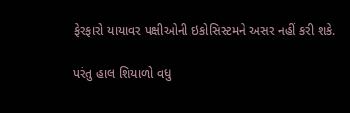ફેરફારો યાયાવર પક્ષીઓની ઇકોસિસ્ટમને અસર નહીં કરી શકે.

પરંતુ હાલ શિયાળો વધુ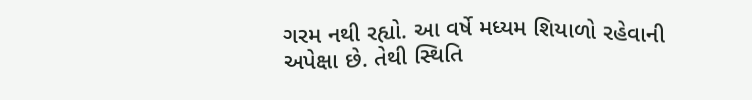ગરમ નથી રહ્યો. આ વર્ષે મધ્યમ શિયાળો રહેવાની અપેક્ષા છે. તેથી સ્થિતિ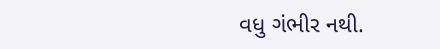વધુ ગંભીર નથી.